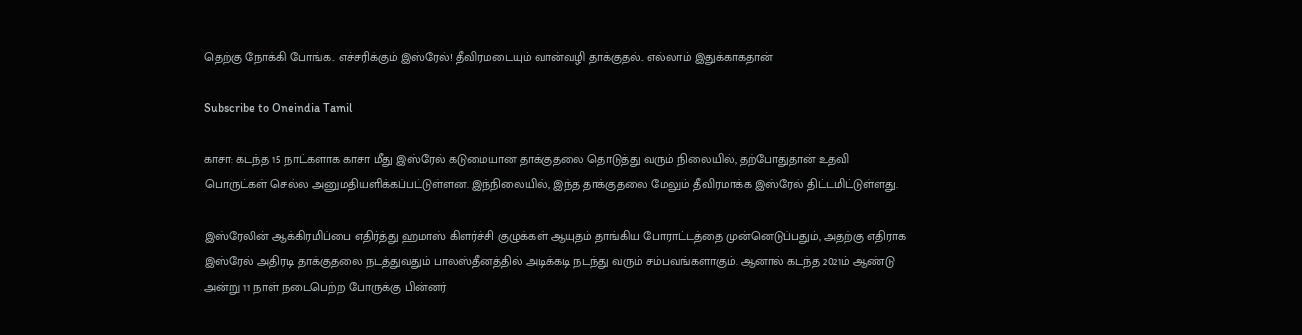தெற்கு நோக்கி போங்க.. எச்சரிக்கும் இஸ்ரேல்! தீவிரமடையும் வான்வழி தாக்குதல்.. எல்லாம் இதுக்காகதான்

Subscribe to Oneindia Tamil

காசா: கடந்த 15 நாட்களாக காசா மீது இஸ்ரேல் கடுமையான தாக்குதலை தொடுத்து வரும் நிலையில், தற்போதுதான் உதவி பொருட்கள் செல்ல அனுமதியளிக்கப்பட்டுள்ளன. இந்நிலையில், இந்த தாக்குதலை மேலும் தீவிரமாக்க இஸ்ரேல் திட்டமிட்டுள்ளது.

இஸ்ரேலின் ஆக்கிரமிப்பை எதிர்த்து ஹமாஸ் கிளர்ச்சி குழுக்கள் ஆயுதம் தாங்கிய போராட்டத்தை முன்னெடுப்பதும், அதற்கு எதிராக இஸ்ரேல் அதிரடி தாக்குதலை நடத்துவதும் பாலஸ்தீனத்தில் அடிக்கடி நடந்து வரும் சம்பவங்களாகும். ஆனால் கடந்த 2021ம் ஆண்டு அன்று 11 நாள் நடைபெற்ற போருக்கு பின்னர்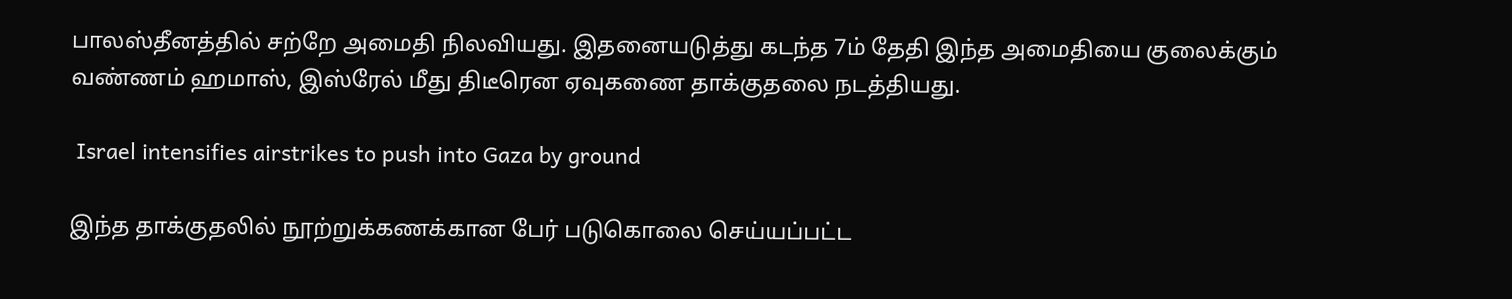பாலஸ்தீனத்தில் சற்றே அமைதி நிலவியது. இதனையடுத்து கடந்த 7ம் தேதி இந்த அமைதியை குலைக்கும் வண்ணம் ஹமாஸ், இஸ்ரேல் மீது திடீரென ஏவுகணை தாக்குதலை நடத்தியது.

 Israel intensifies airstrikes to push into Gaza by ground

இந்த தாக்குதலில் நூற்றுக்கணக்கான பேர் படுகொலை செய்யப்பட்ட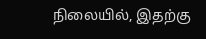நிலையில், இதற்கு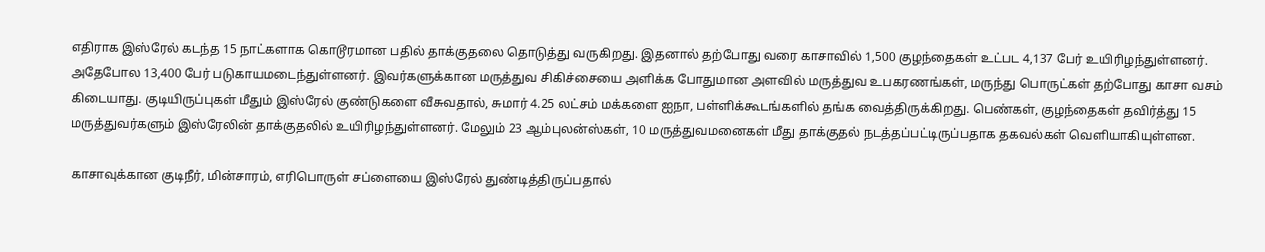எதிராக இஸ்ரேல் கடந்த 15 நாட்களாக கொடூரமான பதில் தாக்குதலை தொடுத்து வருகிறது. இதனால் தற்போது வரை காசாவில் 1,500 குழந்தைகள் உட்பட 4,137 பேர் உயிரிழந்துள்ளனர். அதேபோல 13,400 பேர் படுகாயமடைந்துள்ளனர். இவர்களுக்கான மருத்துவ சிகிச்சையை அளிக்க போதுமான அளவில் மருத்துவ உபகரணங்கள், மருந்து பொருட்கள் தற்போது காசா வசம் கிடையாது. குடியிருப்புகள் மீதும் இஸ்ரேல் குண்டுகளை வீசுவதால், சுமார் 4.25 லட்சம் மக்களை ஐநா, பள்ளிக்கூடங்களில் தங்க வைத்திருக்கிறது. பெண்கள், குழந்தைகள் தவிர்த்து 15 மருத்துவர்களும் இஸ்ரேலின் தாக்குதலில் உயிரிழந்துள்ளனர். மேலும் 23 ஆம்புலன்ஸ்கள், 10 மருத்துவமனைகள் மீது தாக்குதல் நடத்தப்பட்டிருப்பதாக தகவல்கள் வெளியாகியுள்ளன.

காசாவுக்கான குடிநீர், மின்சாரம், எரிபொருள் சப்ளையை இஸ்ரேல் துண்டித்திருப்பதால்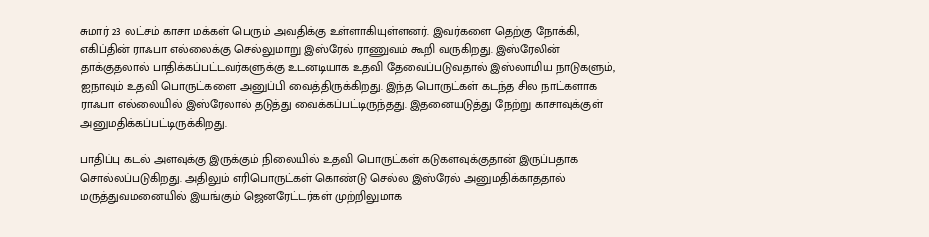சுமார் 23 லட்சம் காசா மக்கள் பெரும் அவதிக்கு உள்ளாகியுள்ளனர். இவர்களை தெற்கு நோக்கி, எகிப்தின் ராஃபா எல்லைக்கு செல்லுமாறு இஸ்ரேல் ராணுவம் கூறி வருகிறது. இஸ்ரேலின் தாக்குதலால் பாதிக்கப்பட்டவர்களுக்கு உடனடியாக உதவி தேவைப்படுவதால் இஸ்லாமிய நாடுகளும், ஐநாவும் உதவி பொருட்களை அனுப்பி வைத்திருக்கிறது. இந்த பொருட்கள் கடந்த சில நாட்களாக ராஃபா எல்லையில் இஸ்ரேலால் தடுத்து வைக்கப்பட்டிருந்தது. இதனையடுத்து நேற்று காசாவுக்குள் அனுமதிக்கப்பட்டிருக்கிறது.

பாதிப்பு கடல் அளவுக்கு இருக்கும் நிலையில் உதவி பொருட்கள் கடுகளவுக்குதான் இருப்பதாக சொல்லப்படுகிறது. அதிலும் எரிபொருட்கள் கொண்டு செல்ல இஸ்ரேல் அனுமதிக்காததால் மருத்துவமனையில் இயங்கும் ஜெனரேட்டர்கள் முற்றிலுமாக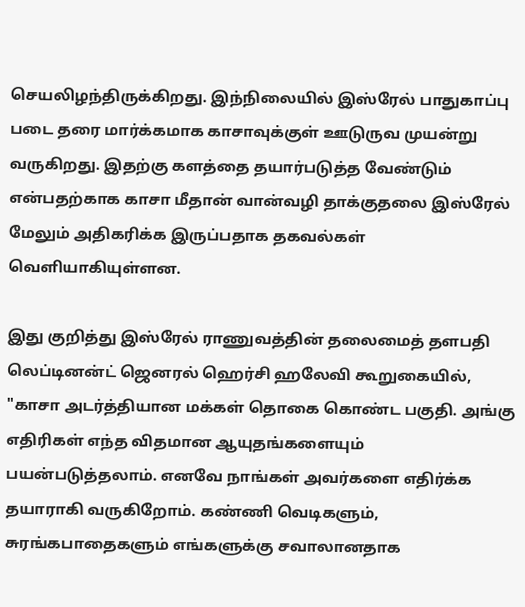செயலிழந்திருக்கிறது. இந்நிலையில் இஸ்ரேல் பாதுகாப்பு படை தரை மார்க்கமாக காசாவுக்குள் ஊடுருவ முயன்று வருகிறது. இதற்கு களத்தை தயார்படுத்த வேண்டும் என்பதற்காக காசா மீதான் வான்வழி தாக்குதலை இஸ்ரேல் மேலும் அதிகரிக்க இருப்பதாக தகவல்கள் வெளியாகியுள்ளன.

இது குறித்து இஸ்ரேல் ராணுவத்தின் தலைமைத் தளபதி லெப்டினன்ட் ஜெனரல் ஹெர்சி ஹலேவி கூறுகையில், "காசா அடர்த்தியான மக்கள் தொகை கொண்ட பகுதி. அங்கு எதிரிகள் எந்த விதமான ஆயுதங்களையும் பயன்படுத்தலாம். எனவே நாங்கள் அவர்களை எதிர்க்க தயாராகி வருகிறோம். கண்ணி வெடிகளும், சுரங்கபாதைகளும் எங்களுக்கு சவாலானதாக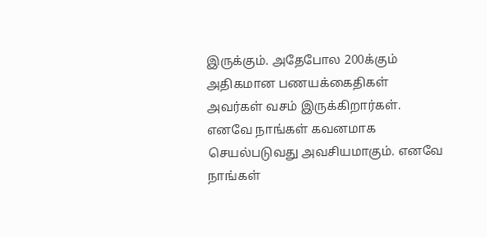இருக்கும். அதேபோல 200க்கும் அதிகமான பணயக்கைதிகள் அவர்கள் வசம் இருக்கிறார்கள். எனவே நாங்கள் கவனமாக செயல்படுவது அவசியமாகும். எனவே நாங்கள்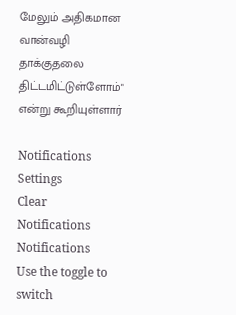மேலும் அதிகமான வான்வழி தாக்குதலை திட்டமிட்டுள்ளோம்" என்று கூறியுள்ளார்

Notifications
Settings
Clear Notifications
Notifications
Use the toggle to switch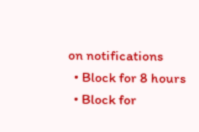on notifications
  • Block for 8 hours
  • Block for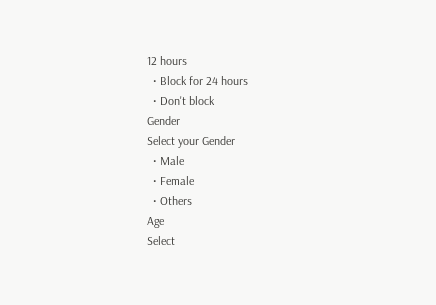12 hours
  • Block for 24 hours
  • Don't block
Gender
Select your Gender
  • Male
  • Female
  • Others
Age
Select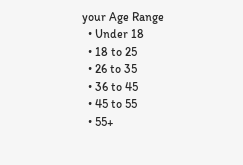your Age Range
  • Under 18
  • 18 to 25
  • 26 to 35
  • 36 to 45
  • 45 to 55
  • 55+